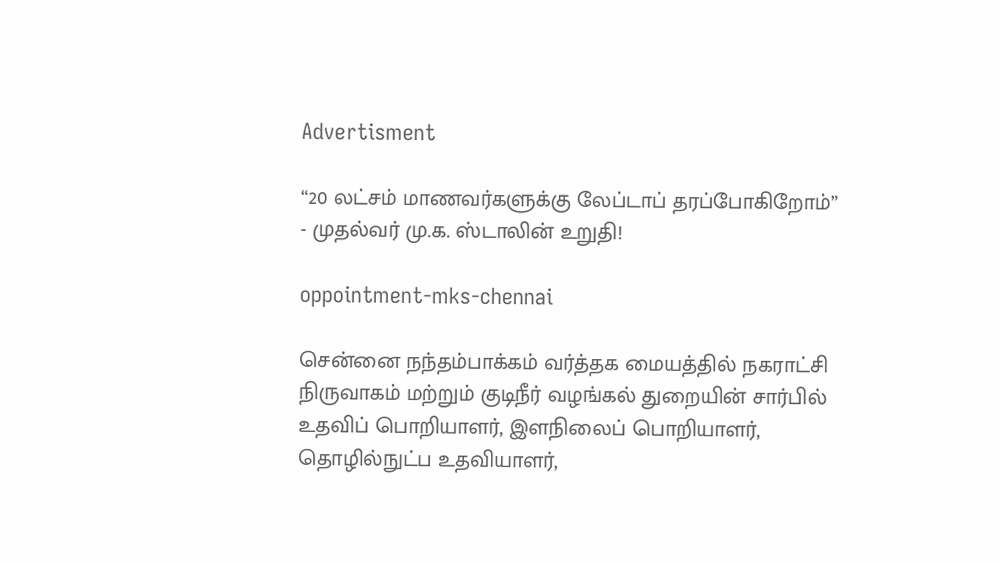Advertisment

“20 லட்சம் மாணவர்களுக்கு லேப்டாப் தரப்போகிறோம்” - முதல்வர் மு.க. ஸ்டாலின் உறுதி!

oppointment-mks-chennai

சென்னை நந்தம்பாக்கம் வர்த்தக மையத்தில் நகராட்சி நிருவாகம் மற்றும் குடிநீர் வழங்கல் துறையின் சார்பில் உதவிப் பொறியாளர், இளநிலைப் பொறியாளர், தொழில்நுட்ப உதவியாளர்,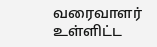வரைவாளர் உள்ளிட்ட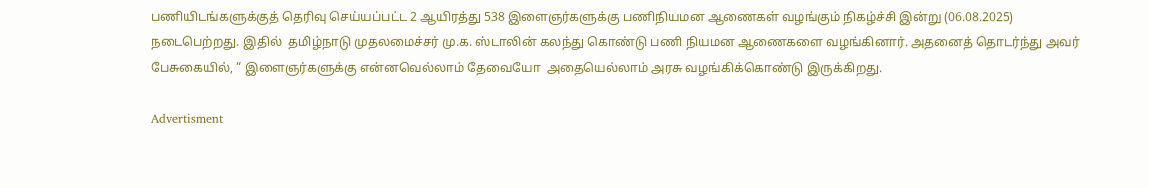பணியிடங்களுக்குத் தெரிவு செய்யப்பட்ட 2 ஆயிரத்து 538 இளைஞர்களுக்கு பணிநியமன ஆணைகள் வழங்கும் நிகழ்ச்சி இன்று (06.08.2025) நடைபெற்றது. இதில்  தமிழ்நாடு முதலமைச்சர் மு.க. ஸ்டாலின் கலந்து கொண்டு பணி நியமன ஆணைகளை வழங்கினார். அதனைத் தொடர்ந்து அவர் பேசுகையில், “ இளைஞர்களுக்கு என்னவெல்லாம் தேவையோ  அதையெல்லாம் அரசு வழங்கிக்கொண்டு இருக்கிறது.

Advertisment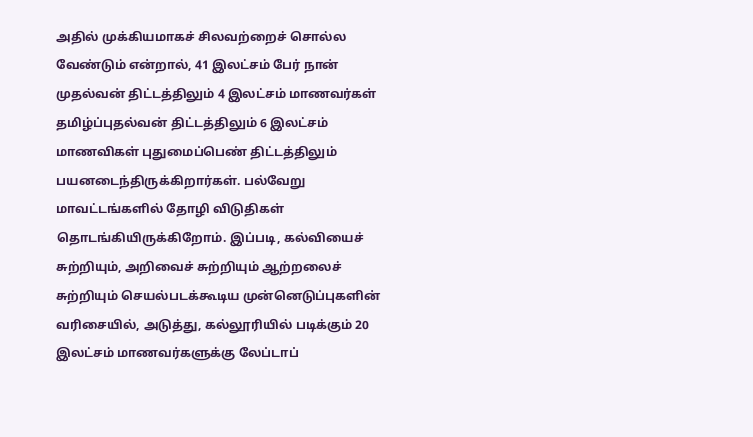அதில் முக்கியமாகச் சிலவற்றைச் சொல்ல வேண்டும் என்றால், 41 இலட்சம் பேர் நான் முதல்வன் திட்டத்திலும் 4 இலட்சம் மாணவர்கள் தமிழ்ப்புதல்வன் திட்டத்திலும் 6 இலட்சம் மாணவிகள் புதுமைப்பெண் திட்டத்திலும் பயனடைந்திருக்கிறார்கள். பல்வேறு மாவட்டங்களில் தோழி விடுதிகள் தொடங்கியிருக்கிறோம். இப்படி, கல்வியைச் சுற்றியும், அறிவைச் சுற்றியும் ஆற்றலைச் சுற்றியும் செயல்படக்கூடிய முன்னெடுப்புகளின் வரிசையில், அடுத்து, கல்லூரியில் படிக்கும் 20 இலட்சம் மாணவர்களுக்கு லேப்டாப்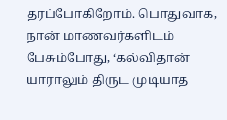தரப்போகிறோம். பொதுவாக, நான் மாணவர்களிடம் பேசும்போது, ‘கல்விதான் யாராலும் திருட முடியாத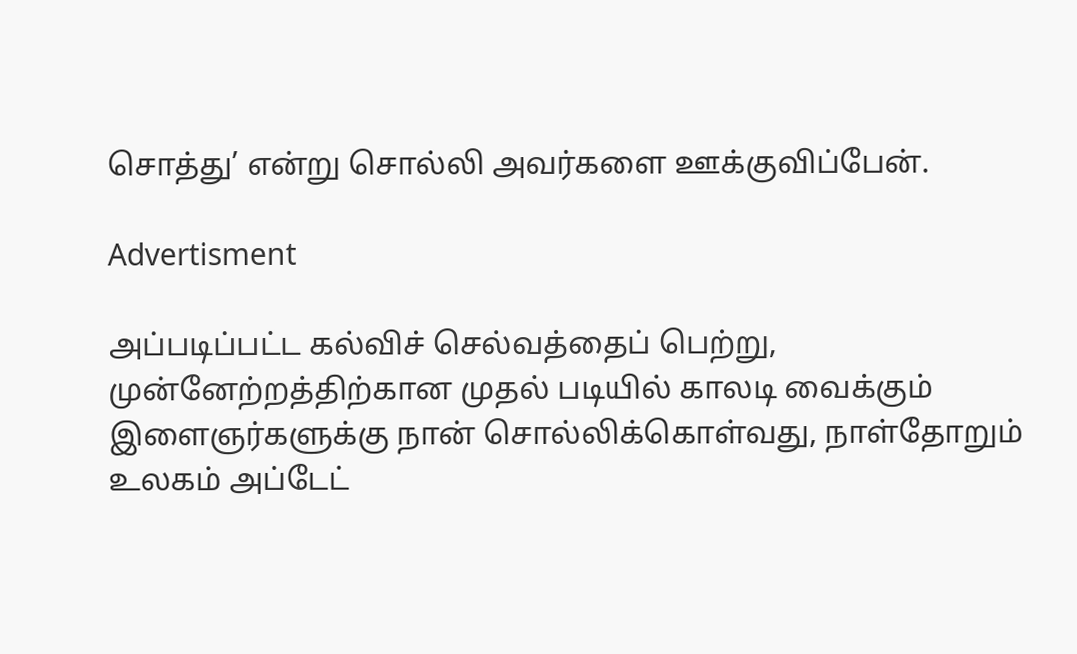சொத்து’ என்று சொல்லி அவர்களை ஊக்குவிப்பேன்.

Advertisment

அப்படிப்பட்ட கல்விச் செல்வத்தைப் பெற்று, முன்னேற்றத்திற்கான முதல் படியில் காலடி வைக்கும் இளைஞர்களுக்கு நான் சொல்லிக்கொள்வது, நாள்தோறும் உலகம் அப்டேட்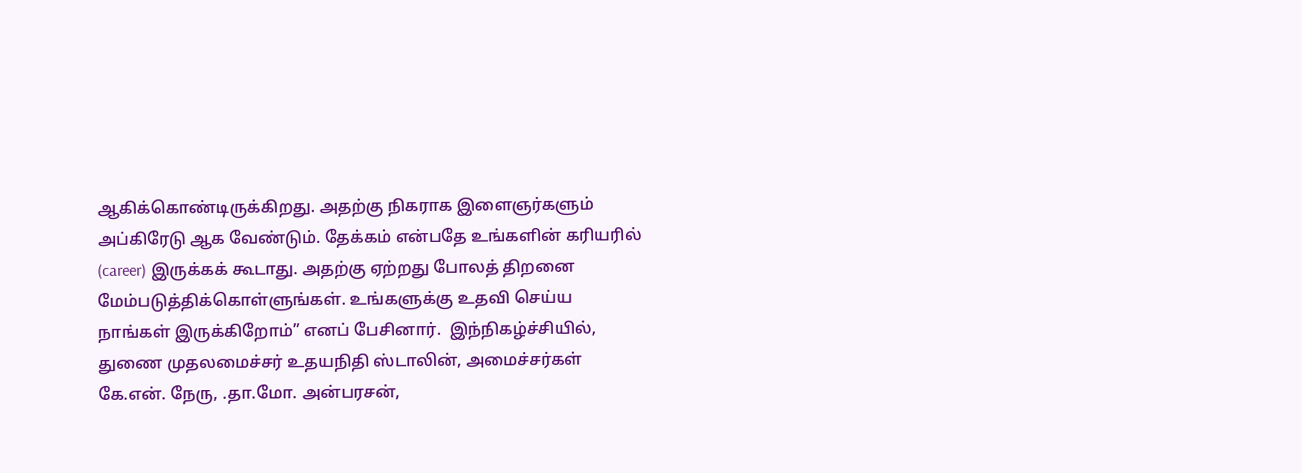ஆகிக்கொண்டிருக்கிறது. அதற்கு நிகராக இளைஞர்களும் அப்கிரேடு ஆக வேண்டும். தேக்கம் என்பதே உங்களின் கரியரில் (career) இருக்கக் கூடாது. அதற்கு ஏற்றது போலத் திறனை மேம்படுத்திக்கொள்ளுங்கள். உங்களுக்கு உதவி செய்ய நாங்கள் இருக்கிறோம்” எனப் பேசினார்.  இந்நிகழ்ச்சியில், துணை முதலமைச்சர் உதயநிதி ஸ்டாலின், அமைச்சர்கள் கே.என். நேரு, .தா.மோ. அன்பரசன்,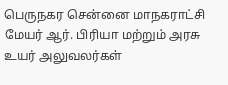பெருநகர சென்னை மாநகராட்சி மேயர் ஆர். பிரியா மற்றும் அரசு உயர் அலுவலர்கள்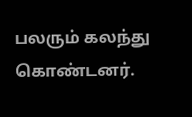பலரும் கலந்து கொண்டனர்.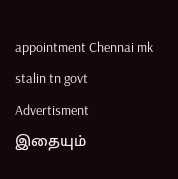appointment Chennai mk stalin tn govt
Advertisment
இதையும்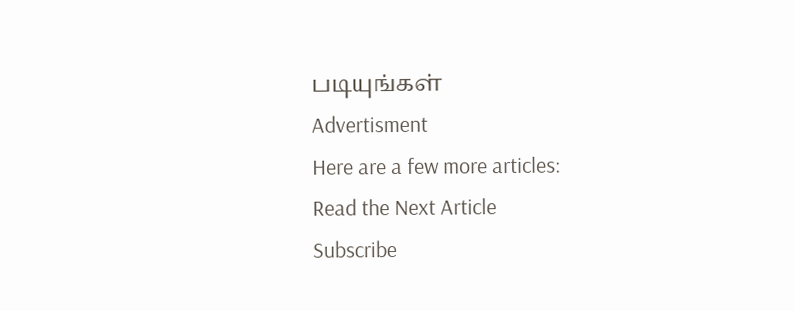படியுங்கள்
Advertisment
Here are a few more articles:
Read the Next Article
Subscribe